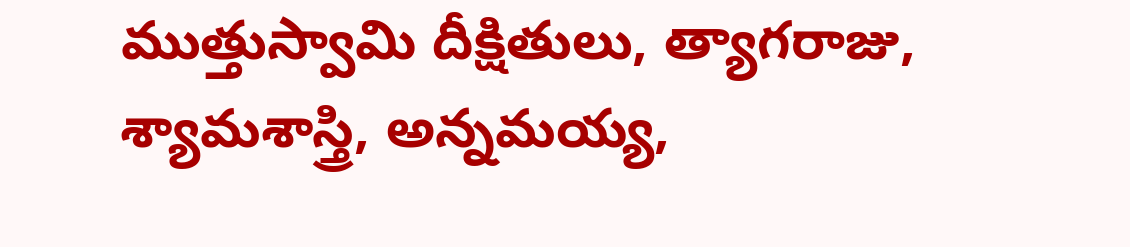ముత్తుస్వామి దీక్షితులు, త్యాగరాజు, శ్యామశాస్త్రి, అన్నమయ్య,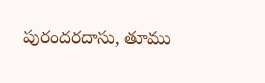పురందరదాసు, తూము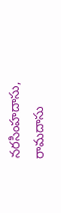నరసింహదాసు, రామదాసు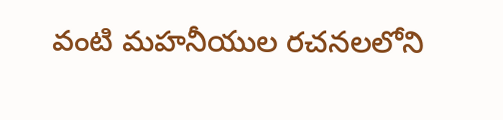వంటి మహనీయుల రచనలలోని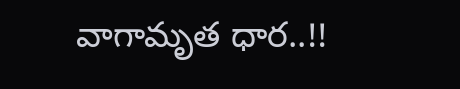వాగామృత ధార..!!